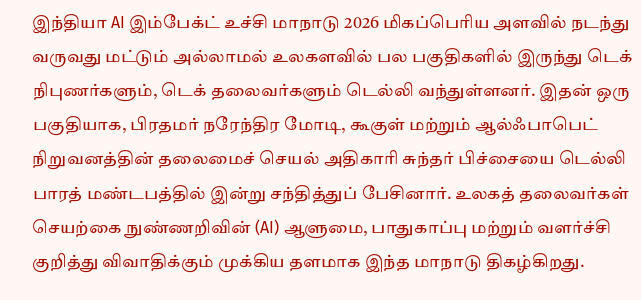இந்தியா AI இம்பேக்ட் உச்சி மாநாடு 2026 மிகப்பெரிய அளவில் நடந்து வருவது மட்டும் அல்லாமல் உலகளவில் பல பகுதிகளில் இருந்து டெக் நிபுணர்களும், டெக் தலைவர்களும் டெல்லி வந்துள்ளனர். இதன் ஒரு பகுதியாக, பிரதமர் நரேந்திர மோடி, கூகுள் மற்றும் ஆல்ஃபாபெட் நிறுவனத்தின் தலைமைச் செயல் அதிகாரி சுந்தர் பிச்சையை டெல்லி பாரத் மண்டபத்தில் இன்று சந்தித்துப் பேசினார். உலகத் தலைவர்கள் செயற்கை நுண்ணறிவின் (AI) ஆளுமை, பாதுகாப்பு மற்றும் வளர்ச்சி குறித்து விவாதிக்கும் முக்கிய தளமாக இந்த மாநாடு திகழ்கிறது.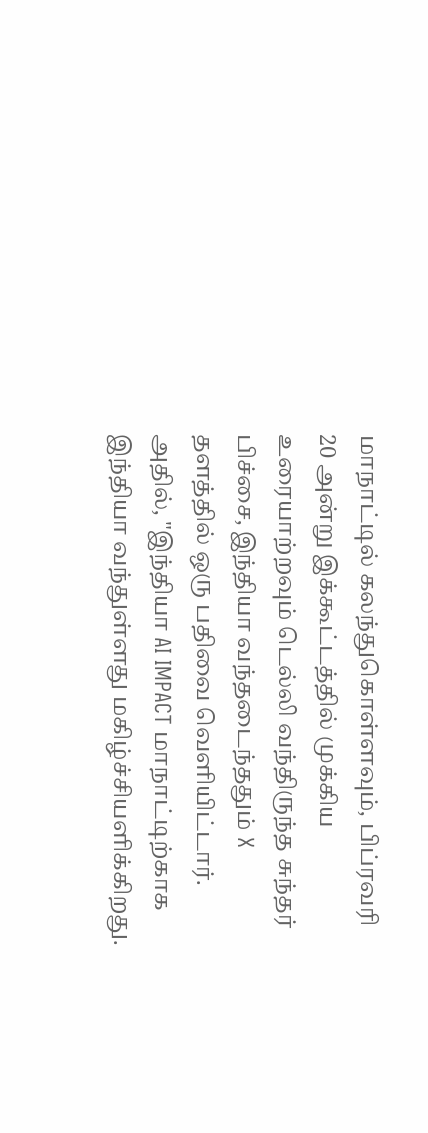மாநாட்டில் கலந்துகொள்ளவும், பிப்ரவரி 20 அன்று இக்கூட்டத்தில் முக்கிய உரையாற்றவும் டெல்லி வந்திருந்த சுந்தர் பிச்சை, இந்தியா வந்தடைந்ததும் X தளத்தில் ஒரு பதிவை வெளியிட்டார். அதில், "இந்தியா AI IMPACT மாநாட்டிற்காக இந்தியா வந்துள்ளது மகிழ்ச்சியளிக்கிறது.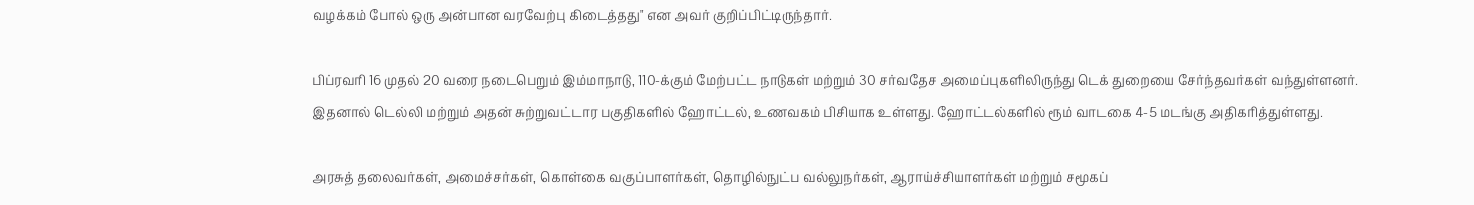வழக்கம் போல் ஒரு அன்பான வரவேற்பு கிடைத்தது" என அவர் குறிப்பிட்டிருந்தார்.

பிப்ரவரி 16 முதல் 20 வரை நடைபெறும் இம்மாநாடு, 110-க்கும் மேற்பட்ட நாடுகள் மற்றும் 30 சர்வதேச அமைப்புகளிலிருந்து டெக் துறையை சேர்ந்தவர்கள் வந்துள்ளனர். இதனால் டெல்லி மற்றும் அதன் சுற்றுவட்டார பகுதிகளில் ஹோட்டல், உணவகம் பிசியாக உள்ளது. ஹோட்டல்களில் ரூம் வாடகை 4-5 மடங்கு அதிகரித்துள்ளது.

அரசுத் தலைவர்கள், அமைச்சர்கள், கொள்கை வகுப்பாளர்கள், தொழில்நுட்ப வல்லுநர்கள், ஆராய்ச்சியாளர்கள் மற்றும் சமூகப்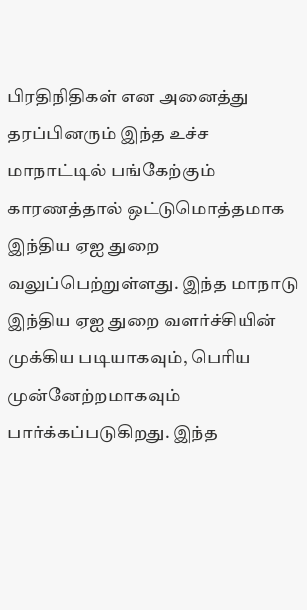பிரதிநிதிகள் என அனைத்து தரப்பினரும் இந்த உச்ச மாநாட்டில் பங்கேற்கும் காரணத்தால் ஒட்டுமொத்தமாக இந்திய ஏஐ துறை வலுப்பெற்றுள்ளது. இந்த மாநாடு இந்திய ஏஐ துறை வளர்ச்சியின் முக்கிய படியாகவும், பெரிய முன்னேற்றமாகவும் பார்க்கப்படுகிறது. இந்த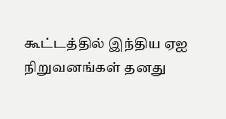கூட்டத்தில் இந்திய ஏஐ நிறுவனங்கள் தனது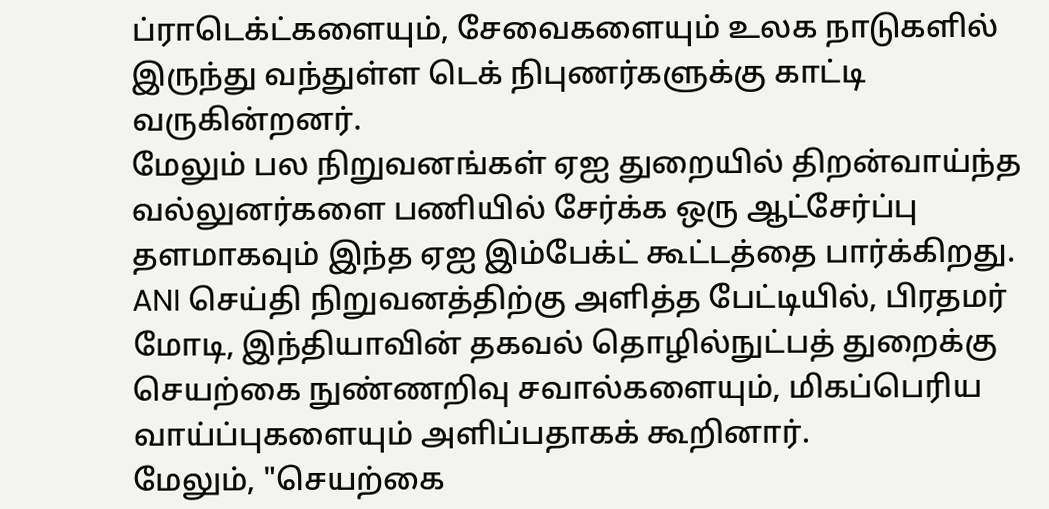ப்ராடெக்ட்களையும், சேவைகளையும் உலக நாடுகளில் இருந்து வந்துள்ள டெக் நிபுணர்களுக்கு காட்டி வருகின்றனர்.
மேலும் பல நிறுவனங்கள் ஏஐ துறையில் திறன்வாய்ந்த வல்லுனர்களை பணியில் சேர்க்க ஒரு ஆட்சேர்ப்பு தளமாகவும் இந்த ஏஐ இம்பேக்ட் கூட்டத்தை பார்க்கிறது.
ANI செய்தி நிறுவனத்திற்கு அளித்த பேட்டியில், பிரதமர் மோடி, இந்தியாவின் தகவல் தொழில்நுட்பத் துறைக்கு செயற்கை நுண்ணறிவு சவால்களையும், மிகப்பெரிய வாய்ப்புகளையும் அளிப்பதாகக் கூறினார்.
மேலும், "செயற்கை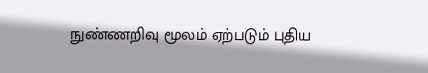நுண்ணறிவு மூலம் ஏற்படும் புதிய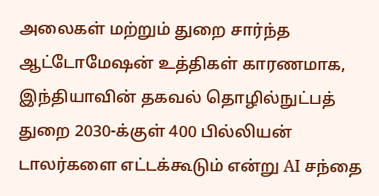அலைகள் மற்றும் துறை சார்ந்த ஆட்டோமேஷன் உத்திகள் காரணமாக, இந்தியாவின் தகவல் தொழில்நுட்பத் துறை 2030-க்குள் 400 பில்லியன் டாலர்களை எட்டக்கூடும் என்று AI சந்தை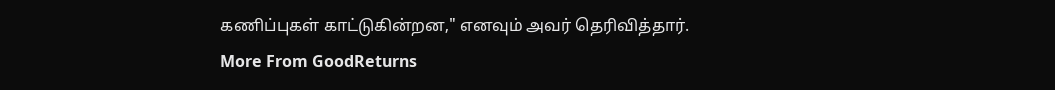கணிப்புகள் காட்டுகின்றன," எனவும் அவர் தெரிவித்தார்.
More From GoodReturns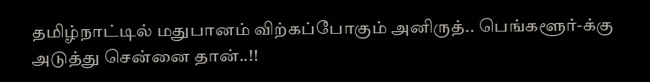தமிழ்நாட்டில் மதுபானம் விற்கப்போகும் அனிருத்.. பெங்களூர்-க்கு அடுத்து சென்னை தான்..!!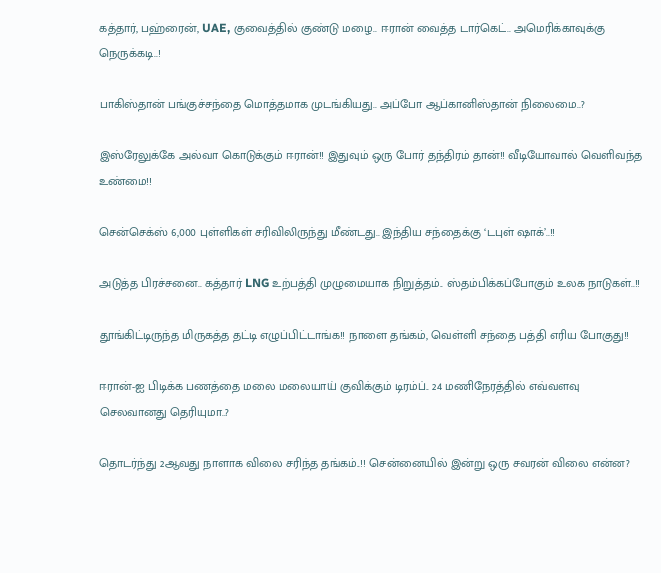கத்தார், பஹ்ரைன், UAE, குவைத்தில் குண்டு மழை.. ஈரான் வைத்த டார்கெட்.. அமெரிக்காவுக்கு நெருக்கடி..!

பாகிஸ்தான் பங்குச்சந்தை மொத்தமாக முடங்கியது.. அப்போ ஆப்கானிஸ்தான் நிலைமை..?

இஸ்ரேலுக்கே அல்வா கொடுக்கும் ஈரான்!! இதுவும் ஒரு போர் தந்திரம் தான்!! வீடியோவால் வெளிவந்த உண்மை!!

சென்செக்ஸ் 6,000 புள்ளிகள் சரிவிலிருந்து மீண்டது.. இந்திய சந்தைக்கு ‘டபுள் ஷாக்’..!!

அடுத்த பிரச்சனை.. கத்தார் LNG உற்பத்தி முழுமையாக நிறுத்தம்.. ஸ்தம்பிக்கப்போகும் உலக நாடுகள்..!!

தூங்கிட்டிருந்த மிருகத்த தட்டி எழுப்பிட்டாங்க!! நாளை தங்கம், வெள்ளி சந்தை பத்தி எரிய போகுது!!

ஈரான்-ஐ பிடிக்க பணத்தை மலை மலையாய் குவிக்கும் டிரம்ப்.. 24 மணிநேரத்தில் எவ்வளவு செலவானது தெரியுமா..?

தொடர்ந்து 2ஆவது நாளாக விலை சரிந்த தங்கம்..!! சென்னையில் இன்று ஒரு சவரன் விலை என்ன?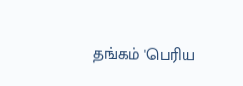தங்கம் 'பெரிய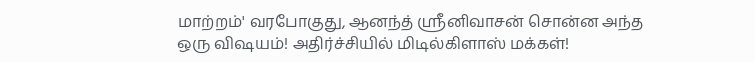மாற்றம்' வரபோகுது, ஆனந்த் ஸ்ரீனிவாசன் சொன்ன அந்த ஒரு விஷயம்! அதிர்ச்சியில் மிடில்கிளாஸ் மக்கள்!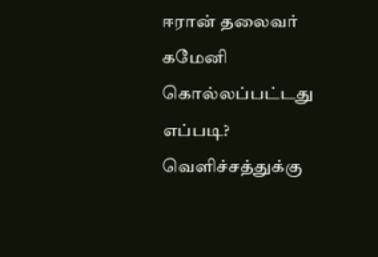ஈரான் தலைவர் கமேனி கொல்லப்பட்டது எப்படி? வெளிச்சத்துக்கு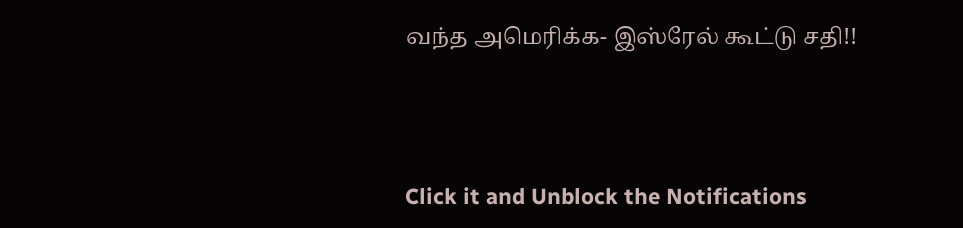வந்த அமெரிக்க- இஸ்ரேல் கூட்டு சதி!!



Click it and Unblock the Notifications